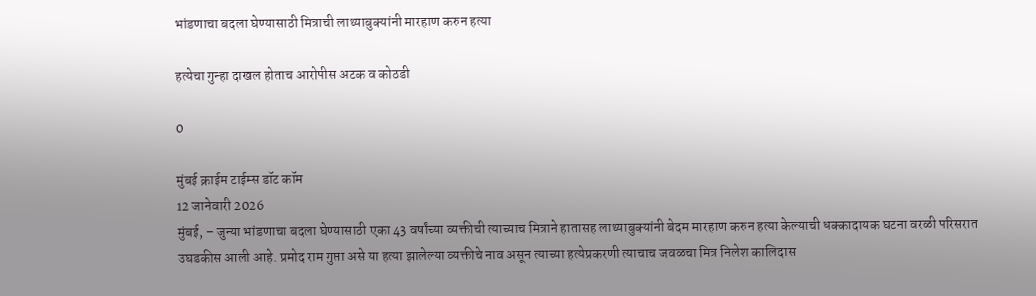भांडणाचा बदला घेण्यासाठी मित्राची लाथ्याबुक्यांनी मारहाण करुन हत्या

हत्येचा गुन्हा दाखल होताच आरोपीस अटक व कोठडी

0

मुंबई क्राईम टाईम्स डॉट कॉम
12 जानेवारी 2026
मुंबई, – जुन्या भांडणाचा बदला घेण्यासाठी एका 43 वर्षांच्या व्यक्तीची त्याच्याच मित्राने हातासह लाथ्याबुक्यांनी बेदम मारहाण करुन हत्या केल्याची धक्कादायक घटना वरळी परिसरात उघडकीस आली आहे. प्रमोद राम गुप्ता असे या हत्या झालेल्या व्यक्तीचे नाव असून त्याच्या हत्येप्रकरणी त्याचाच जवळचा मित्र निलेश कालिदास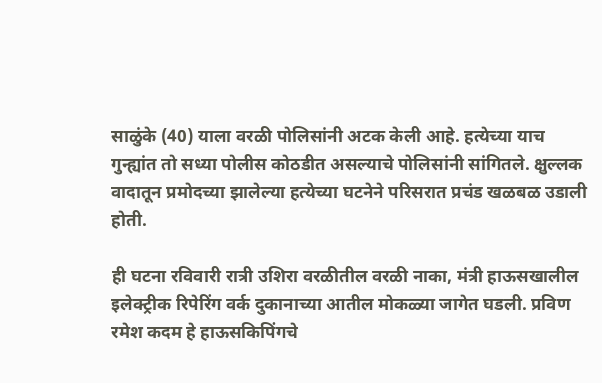साळुंके (40) याला वरळी पोलिसांनी अटक केली आहे. हत्येच्या याच गुन्ह्यांत तो सध्या पोलीस कोठडीत असल्याचे पोलिसांनी सांगितले. क्षुल्लक वादातून प्रमोदच्या झालेल्या हत्येच्या घटनेने परिसरात प्रचंड खळबळ उडाली होती.

ही घटना रविवारी रात्री उशिरा वरळीतील वरळी नाका, मंत्री हाऊसखालील इलेक्ट्रीक रिपेरिंग वर्क दुकानाच्या आतील मोकळ्या जागेत घडली. प्रविण रमेश कदम हे हाऊसकिपिंगचे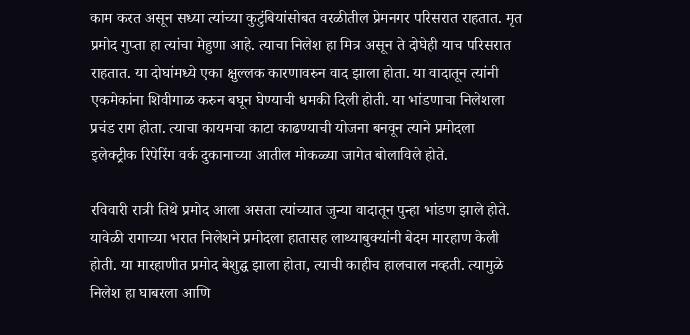काम करत असून सध्या त्यांच्या कुटुंबियांसोबत वरळीतील प्रेमनगर परिसरात राहतात. मृत प्रमोद गुप्ता हा त्यांचा मेहुणा आहे. त्याचा निलेश हा मित्र असून ते दोघेही याच परिसरात राहतात. या दोघांमध्ये एका क्षुल्लक कारणावरुन वाद झाला होता. या वादातून त्यांनी एकमेकांना शिवीगाळ करुन बघून घेण्याची धमकी दिली होती. या भांडणाचा निलेशला प्रचंड राग होता. त्याचा कायमचा काटा काढण्याची योजना बनवून त्याने प्रमोदला इलेक्ट्रीक रिपेरिंग वर्क दुकानाच्या आतील मोकळ्या जागेत बोलाविले होते.

रविवारी रात्री तिथे प्रमोद आला असता त्यांच्यात जुन्या वादातून पुन्हा भांडण झाले होते. यावेळी रागाच्या भरात निलेशने प्रमोदला हातासह लाथ्याबुक्यांनी बेदम मारहाण केली होती. या मारहाणीत प्रमोद बेशुद्घ झाला होता, त्याची काहीच हालचाल नव्हती. त्यामुळे निलेश हा घाबरला आणि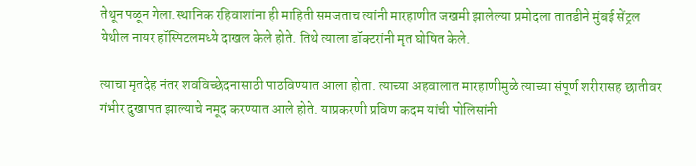तेथून पळून गेला.स्थानिक रहिवाशांना ही माहिती समजताच त्यांनी मारहाणीत जखमी झालेल्या प्रमोदला तातडीने मुंबई सेंट्रल येथील नायर हॉस्पिटलमध्ये दाखल केले होते. तिथे त्याला डॉक्टरांनी मृत घोषित केले.

त्याचा मृतदेह नंतर शवविच्छेदनासाठी पाठविण्यात आला होता. त्याच्या अहवालात मारहाणीमुळे त्याच्या संपूर्ण शरीरासह छातीवर गंभीर दुखापत झाल्याचे नमूद करण्यात आले होते. याप्रकरणी प्रविण कदम यांची पोलिसांनी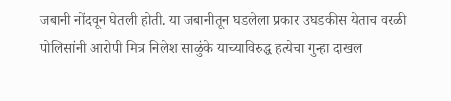जबानी नोंदवून घेतली होती. या जबानीतून घडलेला प्रकार उघडकीस येताच वरळी पोलिसांनी आरोपी मित्र निलेश साळुंके याच्याविरुद्ध हत्येचा गुन्हा दाखल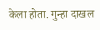केला होता. गुन्हा दाखल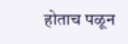होताच पळून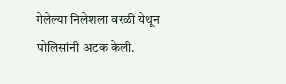गेलेल्या निलेशला वरळी येथून पोलिसांनी अटक केली.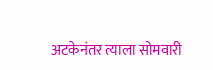अटकेनंतर त्याला सोमवारी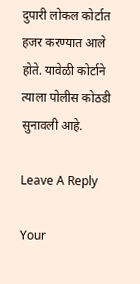दुपारी लोकल कोर्टात हजर करण्यात आले होते. यावेळी कोर्टाने त्याला पोलीस कोठडी सुनावली आहे.

Leave A Reply

Your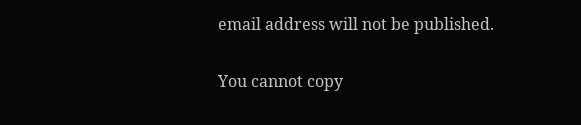email address will not be published.

You cannot copy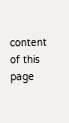content of this page